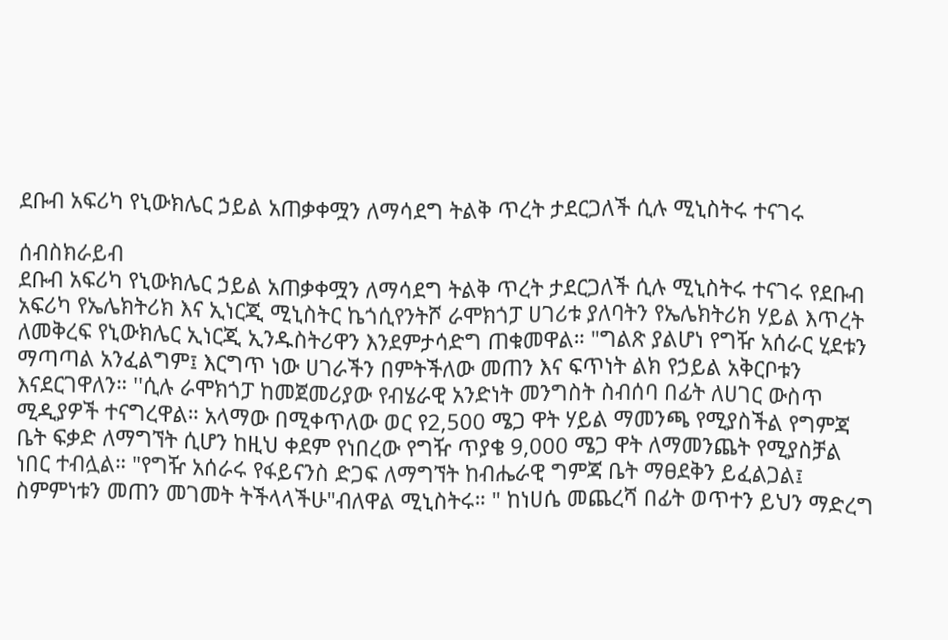ደቡብ አፍሪካ የኒውክሌር ኃይል አጠቃቀሟን ለማሳደግ ትልቅ ጥረት ታደርጋለች ሲሉ ሚኒስትሩ ተናገሩ

ሰብስክራይብ
ደቡብ አፍሪካ የኒውክሌር ኃይል አጠቃቀሟን ለማሳደግ ትልቅ ጥረት ታደርጋለች ሲሉ ሚኒስትሩ ተናገሩ የደቡብ አፍሪካ የኤሌክትሪክ እና ኢነርጂ ሚኒስትር ኬጎሲየንትሾ ራሞክጎፓ ሀገሪቱ ያለባትን የኤሌክትሪክ ሃይል እጥረት ለመቅረፍ የኒውክሌር ኢነርጂ ኢንዱስትሪዋን እንደምታሳድግ ጠቁመዋል። "ግልጽ ያልሆነ የግዥ አሰራር ሂደቱን ማጣጣል አንፈልግም፤ እርግጥ ነው ሀገራችን በምትችለው መጠን እና ፍጥነት ልክ የኃይል አቅርቦቱን እናደርገዋለን። ''ሲሉ ራሞክጎፓ ከመጀመሪያው የብሄራዊ አንድነት መንግስት ስብሰባ በፊት ለሀገር ውስጥ ሚዲያዎች ተናግረዋል። አላማው በሚቀጥለው ወር የ2,500 ሜጋ ዋት ሃይል ማመንጫ የሚያስችል የግምጃ ቤት ፍቃድ ለማግኘት ሲሆን ከዚህ ቀደም የነበረው የግዥ ጥያቄ 9,000 ሜጋ ዋት ለማመንጨት የሚያስቻል ነበር ተብሏል። "የግዥ አሰራሩ የፋይናንስ ድጋፍ ለማግኘት ከብሔራዊ ግምጃ ቤት ማፀደቅን ይፈልጋል፤ ስምምነቱን መጠን መገመት ትችላላችሁ"ብለዋል ሚኒስትሩ። " ከነሀሴ መጨረሻ በፊት ወጥተን ይህን ማድረግ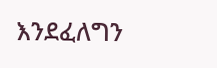እንደፈለግን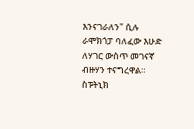እንናገራለን" ሲሉ ራሞክጎፓ ባለፈው እሁድ ለሃገር ውስጥ መገናኛ ብዙሃን ተናግረዋል። ስፑትኒክ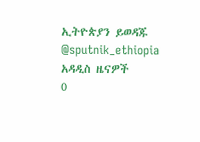ኢትዮጵያን ይወዳጁ @sputnik_ethiopia
አዳዲስ ዜናዎች
0